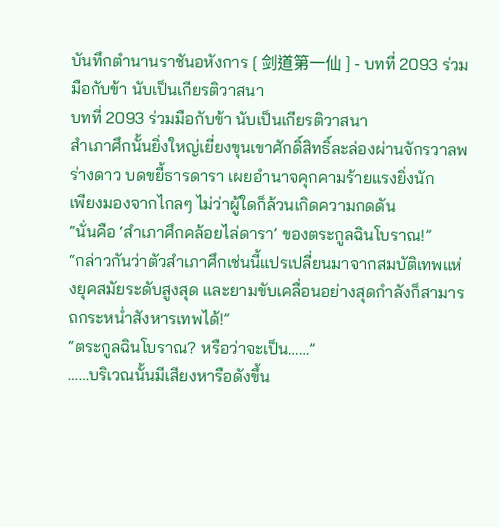บันทึกตำนานราชันอหังการ [ 剑道第一仙 ] - บทที่ 2093 ร่วมมือกับข้า นับเป็นเกียรติวาสนา
บทที่ 2093 ร่วมมือกับข้า นับเป็นเกียรติวาสนา
สำเภาศึกนั้นยิ่งใหญ่เยี่ยงขุนเขาศักดิ์สิทธิ์ละล่องผ่านจักรวาลพร่างดาว บดขยี้ธารดารา เผยอำนาจคุกคามร้ายแรงยิ่งนัก
เพียงมองจากไกลๆ ไม่ว่าผู้ใดก็ล้วนเกิดความกดดัน
“นั่นคือ ‘สำเภาศึกคล้อยไล่ดารา’ ของตระกูลฉินโบราณ!”
“กล่าวกันว่าตัวสำเภาศึกเช่นนี้แปรเปลี่ยนมาจากสมบัติเทพแห่งยุคสมัยระดับสูงสุด และยามขับเคลื่อนอย่างสุดกำลังก็สามารถกระหน่ำสังหารเทพได้!”
“ตระกูลฉินโบราณ? หรือว่าจะเป็น……”
……บริเวณนั้นมีเสียงหารือดังขึ้น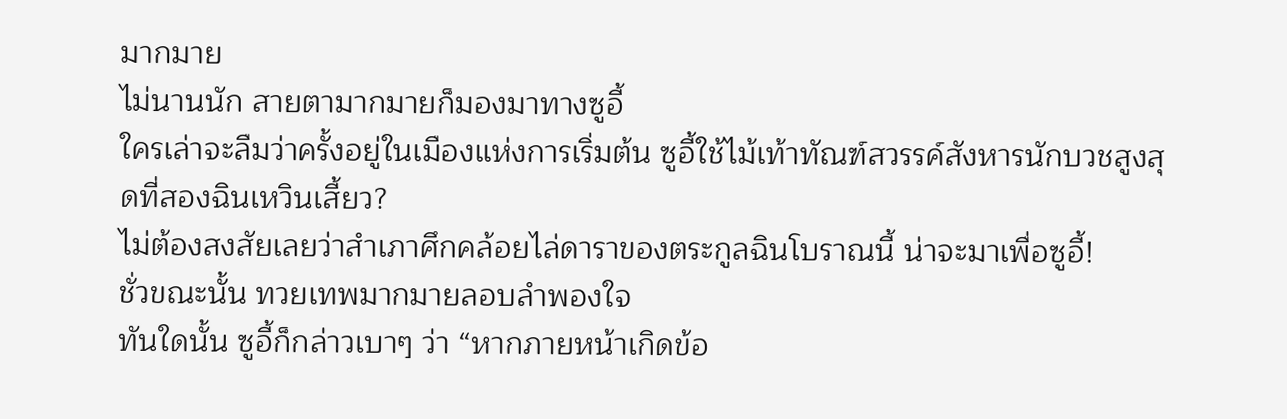มากมาย
ไม่นานนัก สายตามากมายก็มองมาทางซูอี้
ใครเล่าจะลืมว่าครั้งอยู่ในเมืองแห่งการเริ่มต้น ซูอี้ใช้ไม้เท้าทัณฑ์สวรรค์สังหารนักบวชสูงสุดที่สองฉินเหวินเสี้ยว?
ไม่ต้องสงสัยเลยว่าสำเภาศึกคล้อยไล่ดาราของตระกูลฉินโบราณนี้ น่าจะมาเพื่อซูอี้!
ชั่วขณะนั้น ทวยเทพมากมายลอบลำพองใจ
ทันใดนั้น ซูอี้ก็กล่าวเบาๆ ว่า “หากภายหน้าเกิดข้อ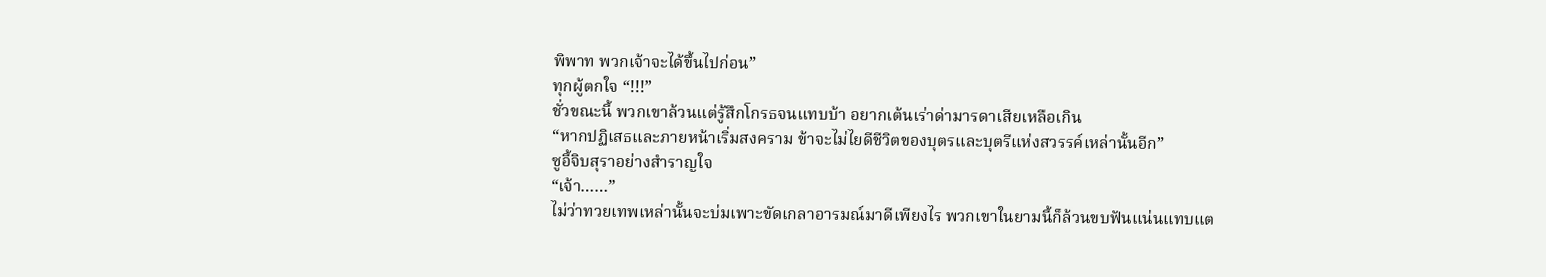พิพาท พวกเจ้าจะได้ขึ้นไปก่อน”
ทุกผู้ตกใจ “!!!”
ชั่วขณะนี้ พวกเขาล้วนแต่รู้สึกโกรธจนแทบบ้า อยากเต้นเร่าด่ามารดาเสียเหลือเกิน
“หากปฏิเสธและภายหน้าเริ่มสงคราม ข้าจะไม่ไยดีชีวิตของบุตรและบุตรีแห่งสวรรค์เหล่านั้นอีก”
ซูอี้จิบสุราอย่างสำราญใจ
“เจ้า……”
ไม่ว่าทวยเทพเหล่านั้นจะบ่มเพาะขัดเกลาอารมณ์มาดีเพียงไร พวกเขาในยามนี้ก็ล้วนขบฟันแน่นแทบแต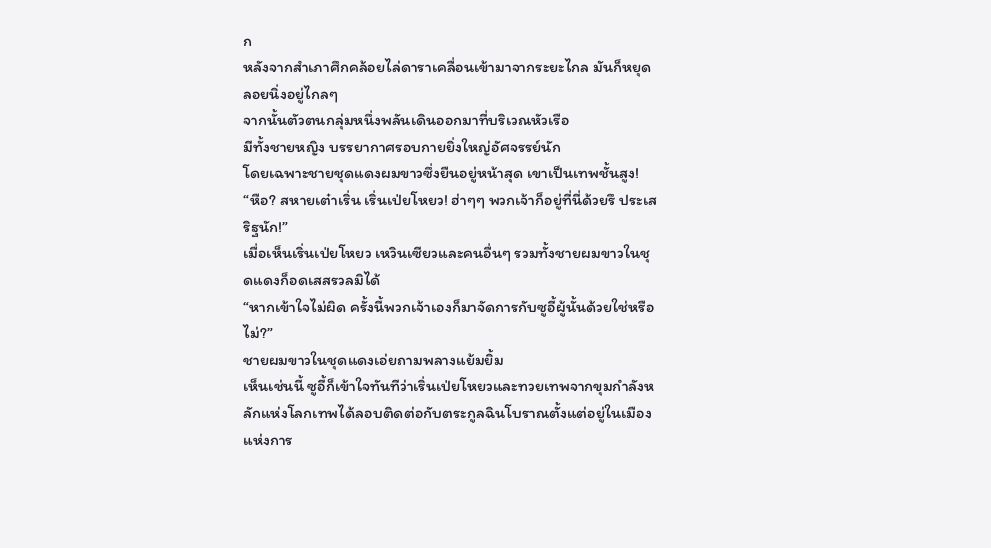ก
หลังจากสำเภาศึกคล้อยไล่ดาราเคลื่อนเข้ามาจากระยะไกล มันก็หยุดลอยนิ่งอยู่ไกลๆ
จากนั้นตัวตนกลุ่มหนึ่งพลันเดินออกมาที่บริเวณหัวเรือ
มีทั้งชายหญิง บรรยากาศรอบกายยิ่งใหญ่อัศจรรย์นัก
โดยเฉพาะชายชุดแดงผมขาวซึ่งยืนอยู่หน้าสุด เขาเป็นเทพชั้นสูง!
“หือ? สหายเต๋าเริ่น เริ่นเป่ยโหยว! ฮ่าๆๆ พวกเจ้าก็อยู่ที่นี่ด้วยรึ ประเสริฐนัก!”
เมื่อเห็นเริ่นเป่ยโหยว เหวินเซียวและคนอื่นๆ รวมทั้งชายผมขาวในชุดแดงก็อดเสสรวลมิได้
“หากเข้าใจไม่ผิด ครั้งนี้พวกเจ้าเองก็มาจัดการกับซูอี้ผู้นั้นด้วยใช่หรือไม่?”
ชายผมขาวในชุดแดงเอ่ยถามพลางแย้มยิ้ม
เห็นเช่นนี้ ซูอี้ก็เข้าใจทันทีว่าเริ่นเป่ยโหยวและทวยเทพจากขุมกำลังหลักแห่งโลกเทพได้ลอบติดต่อกับตระกูลฉินโบราณตั้งแต่อยู่ในเมืองแห่งการ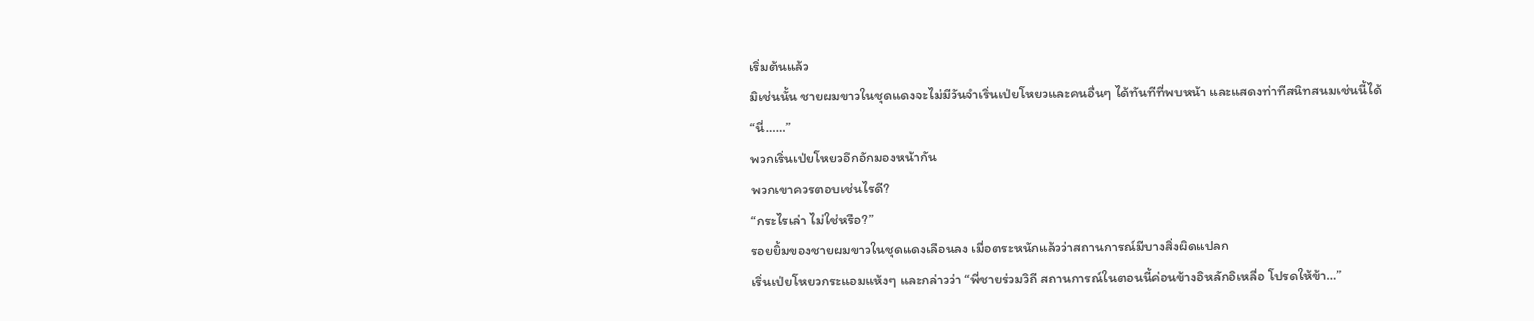เริ่มต้นแล้ว
มิเช่นนั้น ชายผมขาวในชุดแดงจะไม่มีวันจำเริ่นเป่ยโหยวและคนอื่นๆ ได้ทันทีที่พบหน้า และแสดงท่าทีสนิทสนมเช่นนี้ได้
“นี่……”
พวกเริ่นเป่ยโหยวอึกอักมองหน้ากัน
พวกเขาควรตอบเช่นไรดี?
“กระไรเล่า ไม่ใช่หรือ?”
รอยยิ้มของชายผมขาวในชุดแดงเลือนลง เมื่อตระหนักแล้วว่าสถานการณ์มีบางสิ่งผิดแปลก
เริ่นเป่ยโหยวกระแอมแห้งๆ และกล่าวว่า “พี่ชายร่วมวิถี สถานการณ์ในตอนนี้ค่อนข้างอิหลักอิเหลื่อ โปรดให้ข้า…”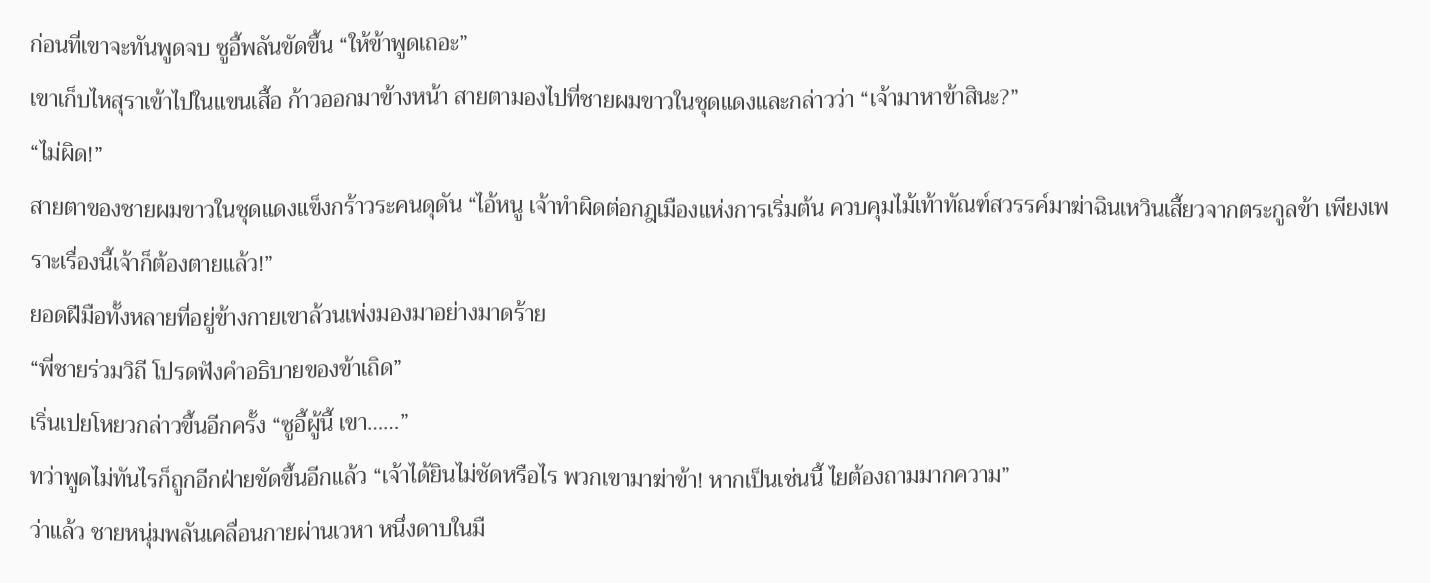ก่อนที่เขาจะทันพูดจบ ซูอี้พลันขัดขึ้น “ให้ข้าพูดเถอะ”
เขาเก็บไหสุราเข้าไปในแขนเสื้อ ก้าวออกมาข้างหน้า สายตามองไปที่ชายผมขาวในชุดแดงและกล่าวว่า “เจ้ามาหาข้าสินะ?”
“ไม่ผิด!”
สายตาของชายผมขาวในชุดแดงแข็งกร้าวระคนดุดัน “ไอ้หนู เจ้าทำผิดต่อกฎเมืองแห่งการเริ่มต้น ควบคุมไม้เท้าทัณฑ์สวรรค์มาฆ่าฉินเหวินเสี้ยวจากตระกูลข้า เพียงเพราะเรื่องนี้เจ้าก็ต้องตายแล้ว!”
ยอดฝีมือทั้งหลายที่อยู่ข้างกายเขาล้วนเพ่งมองมาอย่างมาดร้าย
“พี่ชายร่วมวิถี โปรดฟังคำอธิบายของข้าเถิด”
เริ่นเปยโหยวกล่าวขึ้นอีกครั้ง “ซูอี้ผู้นี้ เขา……”
ทว่าพูดไม่ทันไรก็ถูกอีกฝ่ายขัดขึ้นอีกแล้ว “เจ้าได้ยินไม่ชัดหรือไร พวกเขามาฆ่าข้า! หากเป็นเช่นนี้ ไยต้องถามมากความ”
ว่าแล้ว ชายหนุ่มพลันเคลื่อนกายผ่านเวหา หนึ่งดาบในมื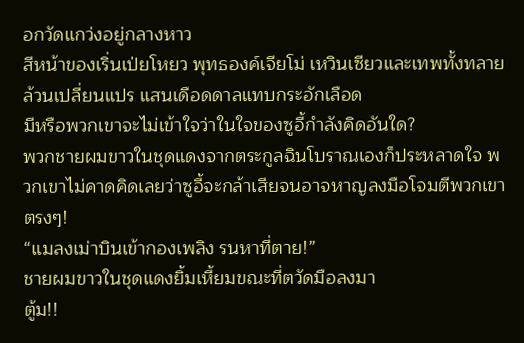อกวัดแกว่งอยู่กลางหาว
สีหน้าของเริ่นเป่ยโหยว พุทธองค์เจียโม่ เหวินเซียวและเทพทั้งทลายล้วนเปลี่ยนแปร แสนเดือดดาลแทบกระอักเลือด
มีหรือพวกเขาจะไม่เข้าใจว่าในใจของซูอี้กำลังคิดอันใด?
พวกชายผมขาวในชุดแดงจากตระกูลฉินโบราณเองก็ประหลาดใจ พวกเขาไม่คาดคิดเลยว่าซูอี้จะกล้าเสียจนอาจหาญลงมือโจมตีพวกเขาตรงๆ!
“แมลงเม่าบินเข้ากองเพลิง รนหาที่ตาย!”
ชายผมขาวในชุดแดงยิ้มเหี้ยมขณะที่ตวัดมือลงมา
ตู้ม!!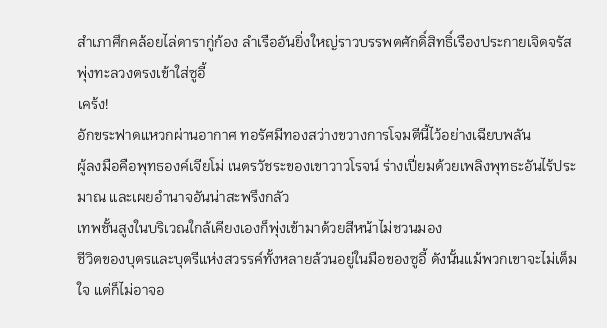สำเภาศึกคล้อยไล่ดารากู่ก้อง ลำเรืออันยิ่งใหญ่ราวบรรพตศักดิ์สิทธิ์เรืองประกายเจิดจรัส พุ่งทะลวงตรงเข้าใส่ซูอี้
เคร้ง!
อักขระฟาดแหวกผ่านอากาศ ทอรัศมีทองสว่างขวางการโจมตีนี้ไว้อย่างเฉียบพลัน
ผู้ลงมือคือพุทธองค์เจียโม่ เนตรวัชระของเขาวาวโรจน์ ร่างเปี่ยมด้วยเพลิงพุทธะอันไร้ประมาณ และเผยอำนาจอันน่าสะพรึงกลัว
เทพชั้นสูงในบริเวณใกล้เคียงเองก็พุ่งเข้ามาด้วยสีหน้าไม่ชวนมอง
ชีวิตของบุตรและบุตรีแห่งสวรรค์ทั้งหลายล้วนอยู่ในมือของซูอี้ ดังนั้นแม้พวกเขาจะไม่เต็มใจ แต่ก็ไม่อาจอ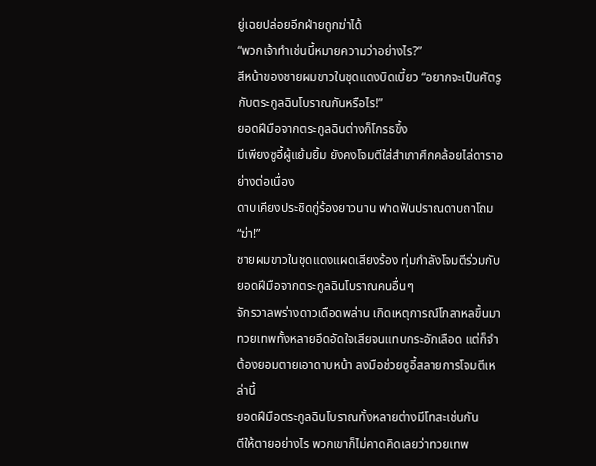ยู่เฉยปล่อยอีกฝ่ายถูกฆ่าได้
“พวกเจ้าทำเช่นนี้หมายความว่าอย่างไร?”
สีหน้าของชายผมขาวในชุดแดงบิดเบี้ยว “อยากจะเป็นศัตรูกับตระกูลฉินโบราณกันหรือไร!”
ยอดฝีมือจากตระกูลฉินต่างก็โกรธขึ้ง
มีเพียงซูอี้ผู้แย้มยิ้ม ยังคงโจมตีใส่สำเภาศึกคล้อยไล่ดาราอย่างต่อเนื่อง
ดาบเคียงประชิดกู่ร้องยาวนาน ฟาดฟันปราณดาบถาโถม
“ฆ่า!”
ชายผมขาวในชุดแดงแผดเสียงร้อง ทุ่มกำลังโจมตีร่วมกับยอดฝีมือจากตระกูลฉินโบราณคนอื่นๆ
จักรวาลพร่างดาวเดือดพล่าน เกิดเหตุการณ์โกลาหลขึ้นมา
ทวยเทพทั้งหลายอึดอัดใจเสียจนแทบกระอักเลือด แต่ก็จำต้องยอมตายเอาดาบหน้า ลงมือช่วยซูอี้สลายการโจมตีเหล่านี้
ยอดฝีมือตระกูลฉินโบราณทั้งหลายต่างมีโทสะเช่นกัน
ตีให้ตายอย่างไร พวกเขาก็ไม่คาดคิดเลยว่าทวยเทพ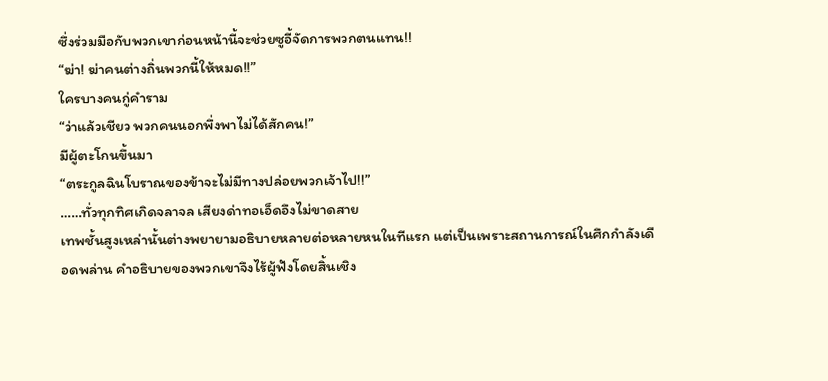ซึ่งร่วมมือกับพวกเขาก่อนหน้านี้จะช่วยซูอี้จัดการพวกตนแทน!!
“ฆ่า! ฆ่าคนต่างถิ่นพวกนี้ให้หมด!!”
ใครบางคนกู่คำราม
“ว่าแล้วเชียว พวกคนนอกพึ่งพาไม่ได้สักคน!”
มีผู้ตะโกนขึ้นมา
“ตระกูลฉินโบราณของข้าจะไม่มีทางปล่อยพวกเจ้าไป!!”
……ทั่วทุกทิศเกิดจลาจล เสียงด่าทอเอ็ดอึงไม่ขาดสาย
เทพชั้นสูงเหล่านั้นต่างพยายามอธิบายหลายต่อหลายหนในทีแรก แต่เป็นเพราะสถานการณ์ในศึกกำลังเดือดพล่าน คำอธิบายของพวกเขาจึงไร้ผู้ฟังโดยสิ้นเชิง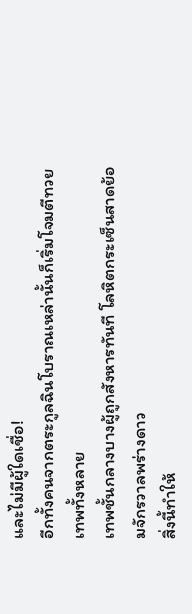และไม่มีผู้ใดเชื่อ!
อีกทั้งคนจากตระกูลฉินโบราณเหล่านั้นก็เริ่มโจมตีทวยเทพทั้งหลาย
เทพชั้นกลางบางผู้ถูกสังหารทันที โลหิตกระเซ็นสาดย้อมจักรวาลพร่างดาว
สิ่งนี้ทำให้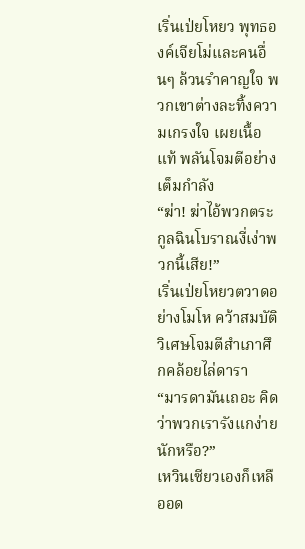เริ่นเป่ยโหยว พุทธองค์เจียโม่และคนอื่นๆ ล้วนรำคาญใจ พวกเขาต่างละทิ้งความเกรงใจ เผยเนื้อแท้ พลันโจมตีอย่างเต็มกำลัง
“ฆ่า! ฆ่าไอ้พวกตระกูลฉินโบราณงี่เง่าพวกนี้เสีย!”
เริ่นเป่ยโหยวตวาดอย่างโมโห คว้าสมบัติวิเศษโจมตีสำเภาศึกคล้อยไล่ดารา
“มารดามันเถอะ คิดว่าพวกเรารังแกง่ายนักหรือ?”
เหวินเซียวเองก็เหลืออด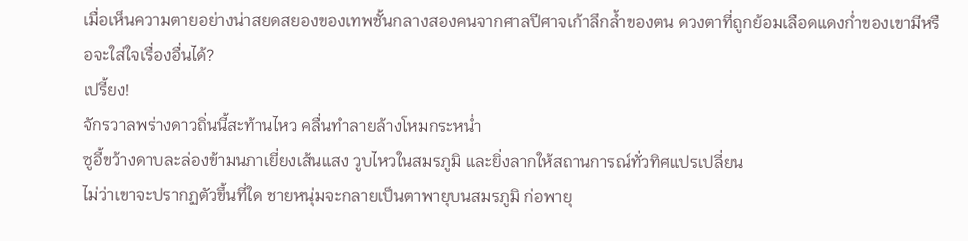เมื่อเห็นความตายอย่างน่าสยดสยองของเทพชั้นกลางสองคนจากศาลปีศาจเก้าลึกล้ำของตน ดวงตาที่ถูกย้อมเลือดแดงก่ำของเขามีหรือจะใส่ใจเรื่องอื่นได้?
เปรี้ยง!
จักรวาลพร่างดาวถิ่นนี้สะท้านไหว คลื่นทำลายล้างโหมกระหน่ำ
ซูอี้ขว้างดาบละล่องข้ามนภาเยี่ยงเส้นแสง วูบไหวในสมรภูมิ และยิ่งลากให้สถานการณ์ทั่วทิศแปรเปลี่ยน
ไม่ว่าเขาจะปรากฏตัวขึ้นที่ใด ชายหนุ่มจะกลายเป็นตาพายุบนสมรภูมิ ก่อพายุ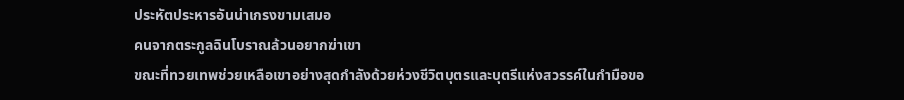ประหัตประหารอันน่าเกรงขามเสมอ
คนจากตระกูลฉินโบราณล้วนอยากฆ่าเขา
ขณะที่ทวยเทพช่วยเหลือเขาอย่างสุดกำลังด้วยห่วงชีวิตบุตรและบุตรีแห่งสวรรค์ในกำมือขอ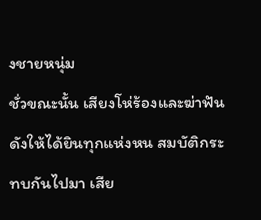งชายหนุ่ม
ชั่วขณะนั้น เสียงโห่ร้องและฆ่าฟันดังให้ได้ยินทุกแห่งหน สมบัติกระทบกันไปมา เสีย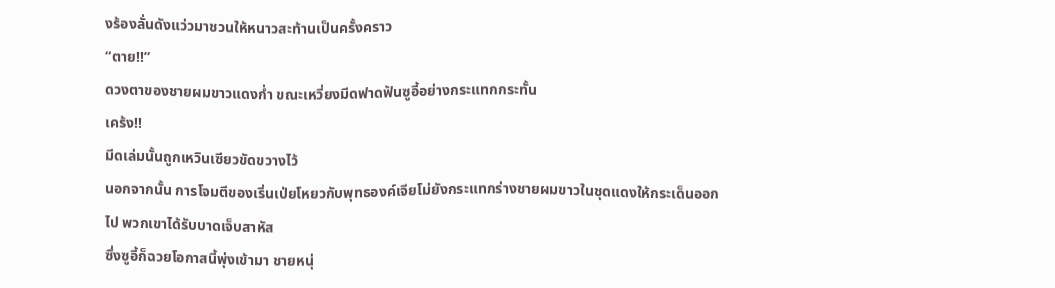งร้องลั่นดังแว่วมาชวนให้หนาวสะท้านเป็นครั้งคราว
“ตาย!!”
ดวงตาของชายผมขาวแดงก่ำ ขณะเหวี่ยงมีดฟาดฟันซูอี้อย่างกระแทกกระทั้น
เคร้ง!!
มีดเล่มนั้นถูกเหวินเซียวขัดขวางไว้
นอกจากนั้น การโจมตีของเริ่นเป่ยโหยวกับพุทธองค์เจียโม่ยังกระแทกร่างชายผมขาวในชุดแดงให้กระเด็นออกไป พวกเขาได้รับบาดเจ็บสาหัส
ซึ่งซูอี้ก็ฉวยโอกาสนี้พุ่งเข้ามา ชายหนุ่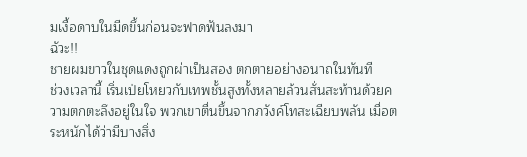มเงื้อดาบในมีดขึ้นก่อนจะฟาดฟันลงมา
ฉัวะ!!
ชายผมขาวในชุดแดงถูกผ่าเป็นสอง ตกตายอย่างอนาถในทันที
ช่วงเวลานี้ เริ่นเป่ยโหยวกับเทพชั้นสูงทั้งหลายล้วนสั่นสะท้านด้วยความตกตะลึงอยู่ในใจ พวกเขาตื่นขึ้นจากภวังค์โทสะเฉียบพลัน เมื่อตระหนักได้ว่ามีบางสิ่ง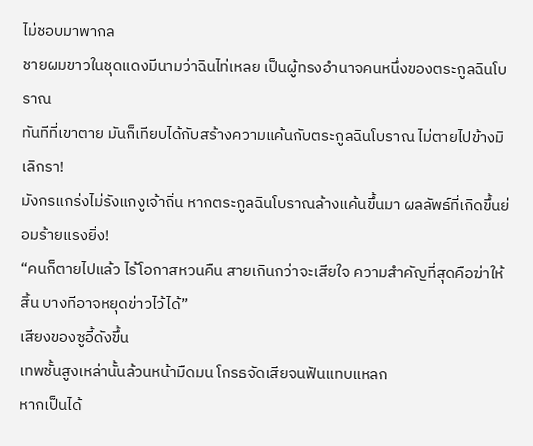ไม่ชอบมาพากล
ชายผมขาวในชุดแดงมีนามว่าฉินไท่เหลย เป็นผู้ทรงอำนาจคนหนึ่งของตระกูลฉินโบราณ
ทันทีที่เขาตาย มันก็เทียบได้กับสร้างความแค้นกับตระกูลฉินโบราณ ไม่ตายไปข้างมิเลิกรา!
มังกรแกร่งไม่รังแกงูเจ้าถิ่น หากตระกูลฉินโบราณล้างแค้นขึ้นมา ผลลัพธ์ที่เกิดขึ้นย่อมร้ายแรงยิ่ง!
“คนก็ตายไปแล้ว ไร้โอกาสหวนคืน สายเกินกว่าจะเสียใจ ความสำคัญที่สุดคือฆ่าให้สิ้น บางทีอาจหยุดข่าวไว้ได้”
เสียงของซูอี้ดังขึ้น
เทพชั้นสูงเหล่านั้นล้วนหน้ามืดมน โกรธจัดเสียจนฟันแทบแหลก
หากเป็นได้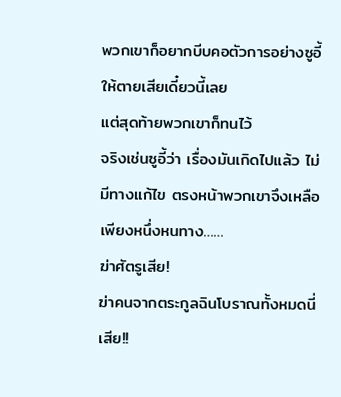พวกเขาก็อยากบีบคอตัวการอย่างซูอี้ให้ตายเสียเดี๋ยวนี้เลย
แต่สุดท้ายพวกเขาก็ทนไว้
จริงเช่นซูอี้ว่า เรื่องมันเกิดไปแล้ว ไม่มีทางแก้ไข ตรงหน้าพวกเขาจึงเหลือเพียงหนึ่งหนทาง……
ฆ่าศัตรูเสีย!
ฆ่าคนจากตระกูลฉินโบราณทั้งหมดนี่เสีย!!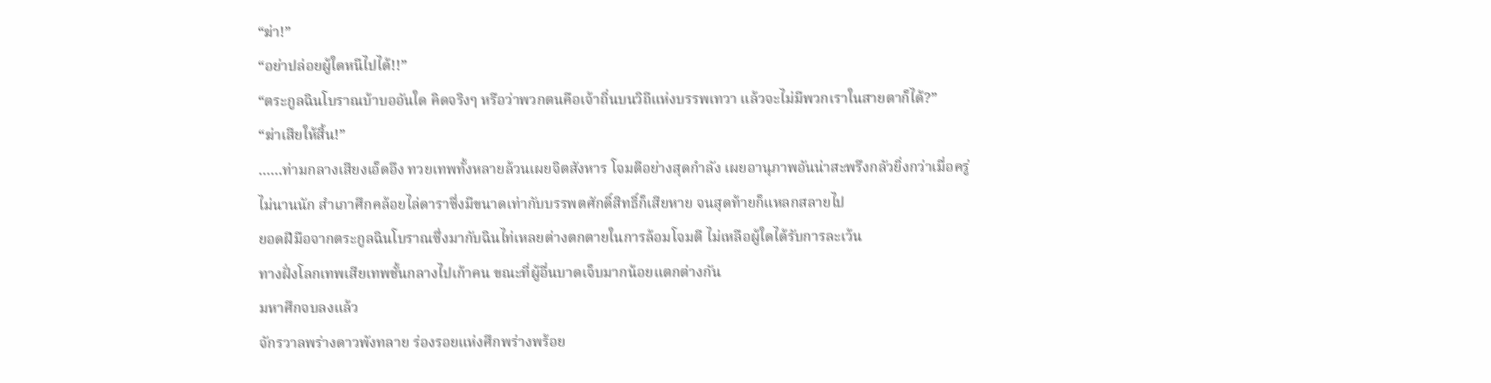“ฆ่า!”
“อย่าปล่อยผู้ใดหนีไปได้!!”
“ตระกูลฉินโบราณบ้าบออันใด คิดจริงๆ หรือว่าพวกตนคือเจ้าถิ่นบนวิถีแห่งบรรพเทวา แล้วจะไม่มีพวกเราในสายตาก็ได้?”
“ฆ่าเสียให้สิ้น!”
……ท่ามกลางเสียงเอ็ดอึง ทวยเทพทั้งหลายล้วนเผยจิตสังหาร โจมตีอย่างสุดกำลัง เผยอานุภาพอันน่าสะพรึงกลัวยิ่งกว่าเมื่อครู่
ไม่นานนัก สำเภาศึกคล้อยไล่ดาราซึ่งมีขนาดเท่ากับบรรพตศักดิ์สิทธิ์ก็เสียหาย จนสุดท้ายก็แหลกสลายไป
ยอดฝีมือจากตระกูลฉินโบราณซึ่งมากับฉินไท่เหลยต่างตกตายในการล้อมโจมตี ไม่เหลือผู้ใดได้รับการละเว้น
ทางฝั่งโลกเทพเสียเทพชั้นกลางไปเก้าคน ขณะที่ผู้อื่นบาดเจ็บมากน้อยแตกต่างกัน
มหาศึกจบลงแล้ว
จักรวาลพร่างดาวพังทลาย ร่องรอยแห่งศึกพร่างพร้อย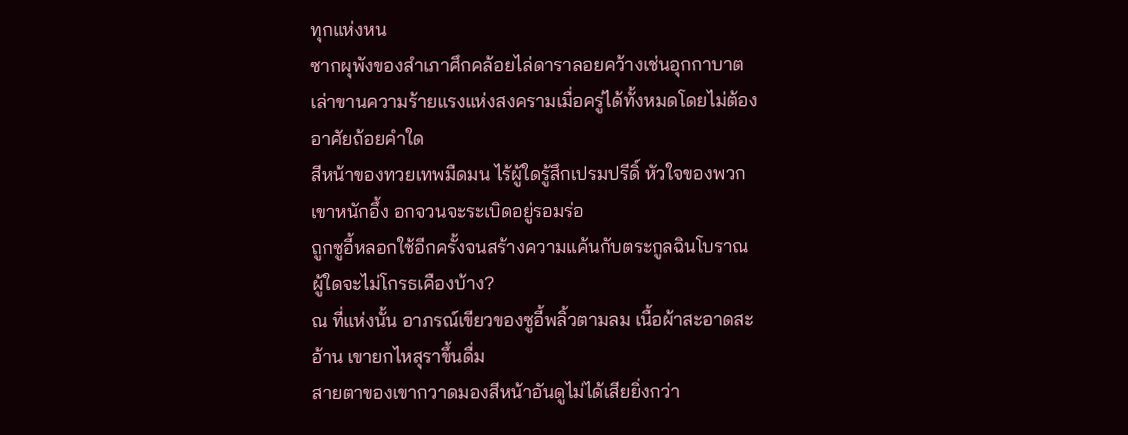ทุกแห่งหน
ซากผุพังของสำเภาศึกคล้อยไล่ดาราลอยคว้างเช่นอุกกาบาต เล่าขานความร้ายแรงแห่งสงครามเมื่อครู่ได้ทั้งหมดโดยไม่ต้องอาศัยถ้อยคำใด
สีหน้าของทวยเทพมืดมน ไร้ผู้ใดรู้สึกเปรมปรีดิ์ หัวใจของพวกเขาหนักอึ้ง อกจวนจะระเบิดอยู่รอมร่อ
ถูกซูอี้หลอกใช้อีกครั้งจนสร้างความแค้นกับตระกูลฉินโบราณ ผู้ใดจะไม่โกรธเคืองบ้าง?
ณ ที่แห่งนั้น อาภรณ์เขียวของซูอี้พลิ้วตามลม เนื้อผ้าสะอาดสะอ้าน เขายกไหสุราขึ้นดื่ม
สายตาของเขากวาดมองสีหน้าอันดูไม่ได้เสียยิ่งกว่า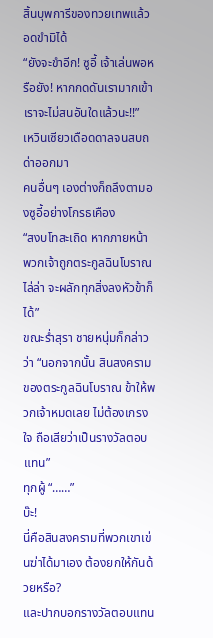สิ้นบุพการีของทวยเทพแล้วอดขำมิได้
“ยังจะขำอีก! ซูอี้ เจ้าเล่นพอหรือยัง! หากกดดันเรามากเข้า เราจะไม่สนอันใดแล้วนะ!!”
เหวินเซียวเดือดดาลจนสบถด่าออกมา
คนอื่นๆ เองต่างก็ถลึงตามองซูอี้อย่างโกรธเคือง
“สงบโทสะเถิด หากภายหน้าพวกเจ้าถูกตระกูลฉินโบราณไล่ล่า จะผลักทุกสิ่งลงหัวข้าก็ได้”
ขณะร่ำสุรา ชายหนุ่มก็กล่าวว่า “นอกจากนั้น สินสงครามของตระกูลฉินโบราณ ข้าให้พวกเจ้าหมดเลย ไม่ต้องเกรงใจ ถือเสียว่าเป็นรางวัลตอบแทน”
ทุกผู้ “……”
บ๊ะ!
นี่คือสินสงครามที่พวกเขาเข่นฆ่าได้มาเอง ต้องยกให้กันด้วยหรือ?
และปากบอกรางวัลตอบแทน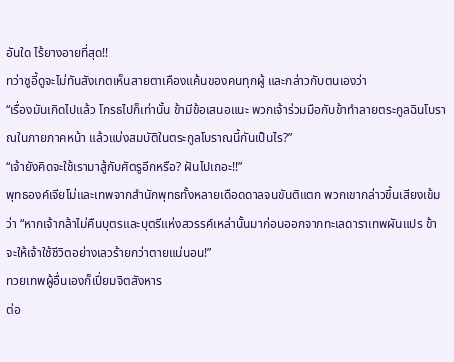อันใด ไร้ยางอายที่สุด!!
ทว่าซูอี้ดูจะไม่ทันสังเกตเห็นสายตาเคืองแค้นของคนทุกผู้ และกล่าวกับตนเองว่า
“เรื่องมันเกิดไปแล้ว โกรธไปก็เท่านั้น ข้ามีข้อเสนอแนะ พวกเจ้าร่วมมือกับข้าทำลายตระกูลฉินโบราณในภายภาคหน้า แล้วแบ่งสมบัติในตระกูลโบราณนี้กันเป็นไร?”
“เจ้ายังคิดจะใช้เรามาสู้กับศัตรูอีกหรือ? ฝันไปเถอะ!!”
พุทธองค์เจียโม่และเทพจากสำนักพุทธทั้งหลายเดือดดาลจนขันติแตก พวกเขากล่าวขึ้นเสียงเข้มว่า “หากเจ้ากล้าไม่คืนบุตรและบุตรีแห่งสวรรค์เหล่านั้นมาก่อนออกจากทะเลดาราเทพผันแปร ข้าจะให้เจ้าใช้ชีวิตอย่างเลวร้ายกว่าตายแน่นอน!”
ทวยเทพผู้อื่นเองก็เปี่ยมจิตสังหาร
ต่อ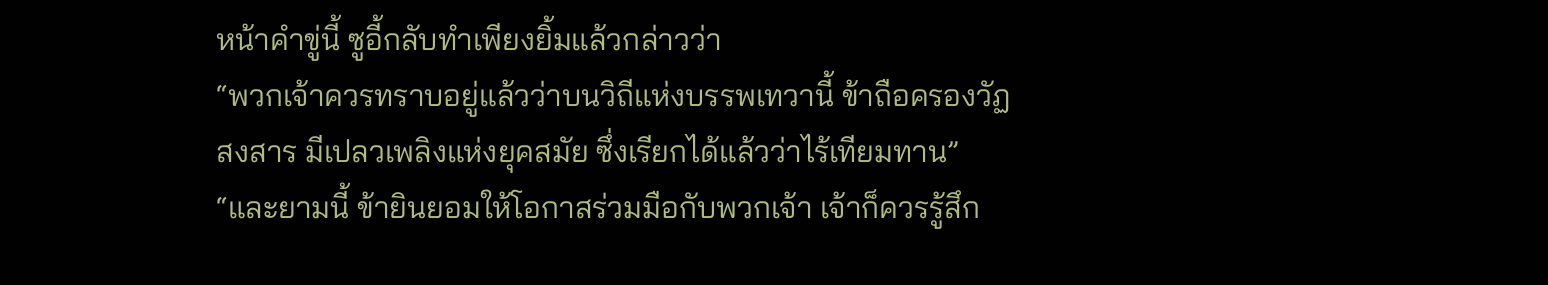หน้าคำขู่นี้ ซูอี้กลับทำเพียงยิ้มแล้วกล่าวว่า
“พวกเจ้าควรทราบอยู่แล้วว่าบนวิถีแห่งบรรพเทวานี้ ข้าถือครองวัฏสงสาร มีเปลวเพลิงแห่งยุคสมัย ซึ่งเรียกได้แล้วว่าไร้เทียมทาน”
“และยามนี้ ข้ายินยอมให้โอกาสร่วมมือกับพวกเจ้า เจ้าก็ควรรู้สึก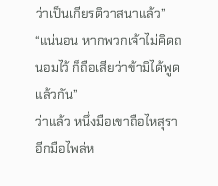ว่าเป็นเกียรติวาสนาแล้ว”
“แน่นอน หากพวกเจ้าไม่คิดถนอมไว้ ก็ถือเสียว่าข้ามิได้พูดแล้วกัน”
ว่าแล้ว หนึ่งมือเขาถือไหสุรา อีกมือไพล่ห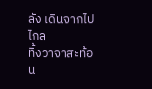ลัง เดินจากไปไกล
ทิ้งวาจาสะท้อน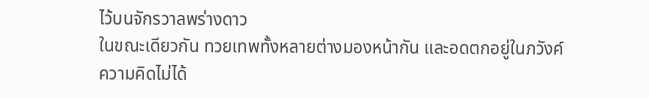ไว้บนจักรวาลพร่างดาว
ในขณะเดียวกัน ทวยเทพทั้งหลายต่างมองหน้ากัน และอดตกอยู่ในภวังค์ความคิดไม่ได้